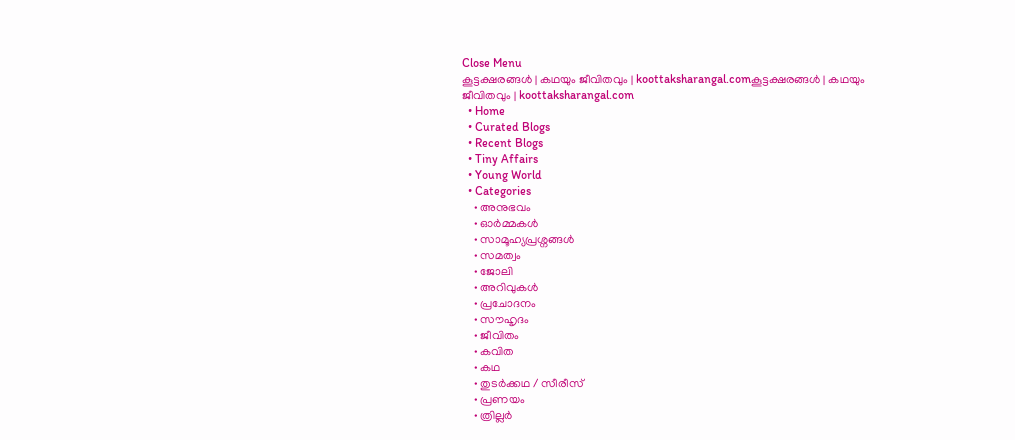Close Menu
കൂട്ടക്ഷരങ്ങൾ | കഥയും ജീവിതവും | koottaksharangal.comകൂട്ടക്ഷരങ്ങൾ | കഥയും ജീവിതവും | koottaksharangal.com
  • Home
  • Curated Blogs
  • Recent Blogs
  • Tiny Affairs
  • Young World
  • Categories
    • അനുഭവം
    • ഓർമ്മകൾ
    • സാമൂഹ്യപ്രശ്നങ്ങൾ
    • സമത്വം
    • ജോലി
    • അറിവുകൾ
    • പ്രചോദനം
    • സൗഹൃദം
    • ജീവിതം
    • കവിത
    • കഥ
    • തുടർക്കഥ / സീരീസ്
    • പ്രണയം
    • ത്രില്ലർ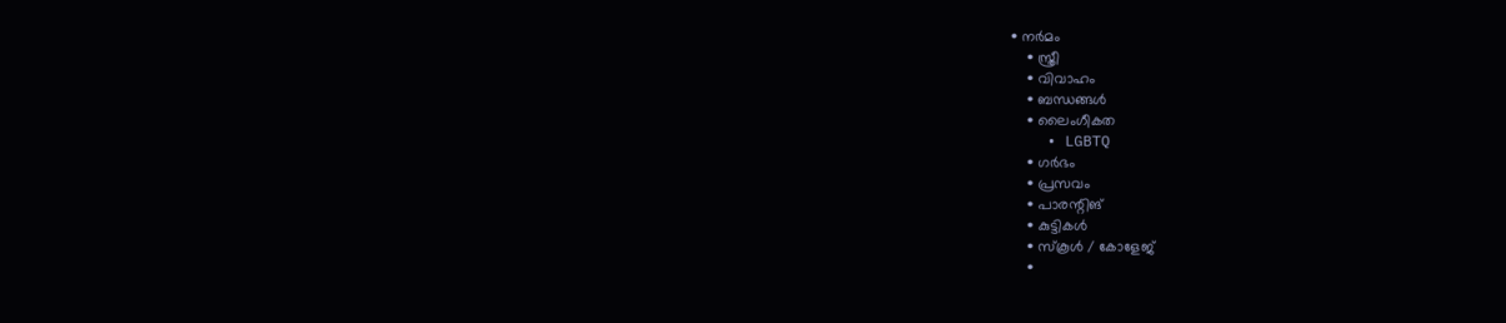• നര്‍മം
    • സ്ത്രീ
    • വിവാഹം
    • ബന്ധങ്ങൾ
    • ലൈംഗീകത
    • LGBTQ
    • ഗർഭം
    • പ്രസവം
    • പാരന്റിങ്
    • കുട്ടികൾ
    • സ്‌കൂൾ / കോളേജ്
    •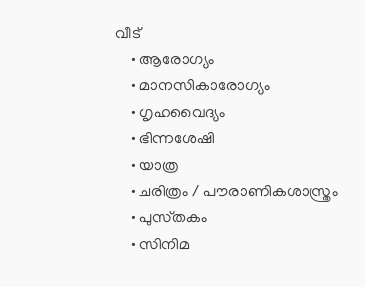വീട്
    • ആരോഗ്യം
    • മാനസികാരോഗ്യം
    • ഗൃഹവൈദ്യം
    • ഭിന്നശേഷി
    • യാത്ര
    • ചരിത്രം / പൗരാണികശാസ്ത്രം
    • പുസ്‌തകം
    • സിനിമ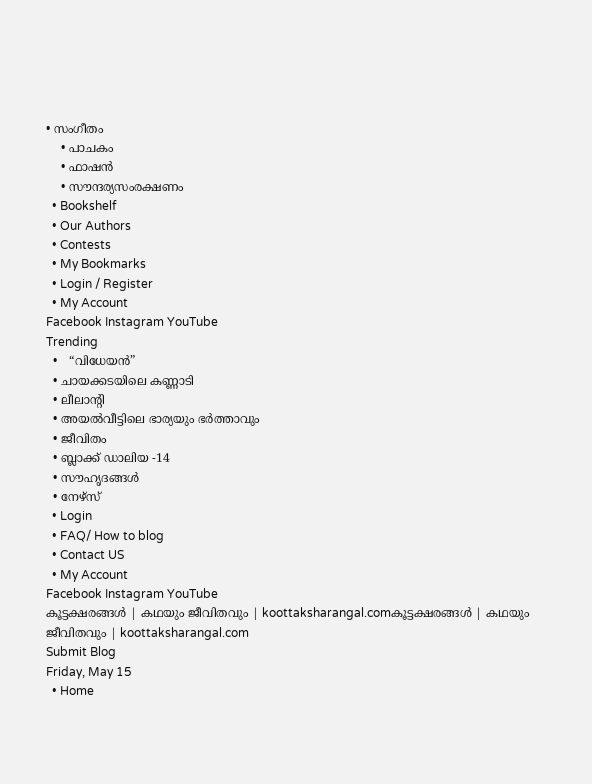• സംഗീതം
    • പാചകം
    • ഫാഷൻ
    • സൗന്ദര്യസംരക്ഷണം
  • Bookshelf
  • Our Authors
  • Contests
  • My Bookmarks
  • Login / Register
  • My Account
Facebook Instagram YouTube
Trending
  •   “വിധേയൻ”
  • ചായക്കടയിലെ കണ്ണാടി
  • ലീലാന്റി
  • അയൽവീട്ടിലെ ഭാര്യയും ഭർത്താവും
  • ജീവിതം
  • ബ്ലാക്ക് ഡാലിയ -14
  • സൗഹൃദങ്ങൾ
  • നേഴ്സ്
  • Login
  • FAQ/ How to blog
  • Contact US
  • My Account
Facebook Instagram YouTube
കൂട്ടക്ഷരങ്ങൾ | കഥയും ജീവിതവും | koottaksharangal.comകൂട്ടക്ഷരങ്ങൾ | കഥയും ജീവിതവും | koottaksharangal.com
Submit Blog
Friday, May 15
  • Home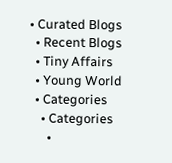• Curated Blogs
  • Recent Blogs
  • Tiny Affairs
  • Young World
  • Categories
    • Categories
      •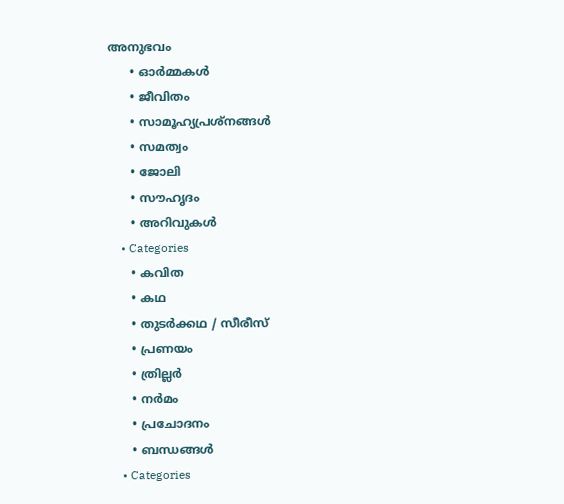അനുഭവം
      • ഓർമ്മകൾ
      • ജീവിതം
      • സാമൂഹ്യപ്രശ്നങ്ങൾ
      • സമത്വം
      • ജോലി
      • സൗഹൃദം
      • അറിവുകൾ
    • Categories
      • കവിത
      • കഥ
      • തുടർക്കഥ / സീരീസ്
      • പ്രണയം
      • ത്രില്ലർ
      • നര്‍മം
      • പ്രചോദനം
      • ബന്ധങ്ങൾ
    • Categories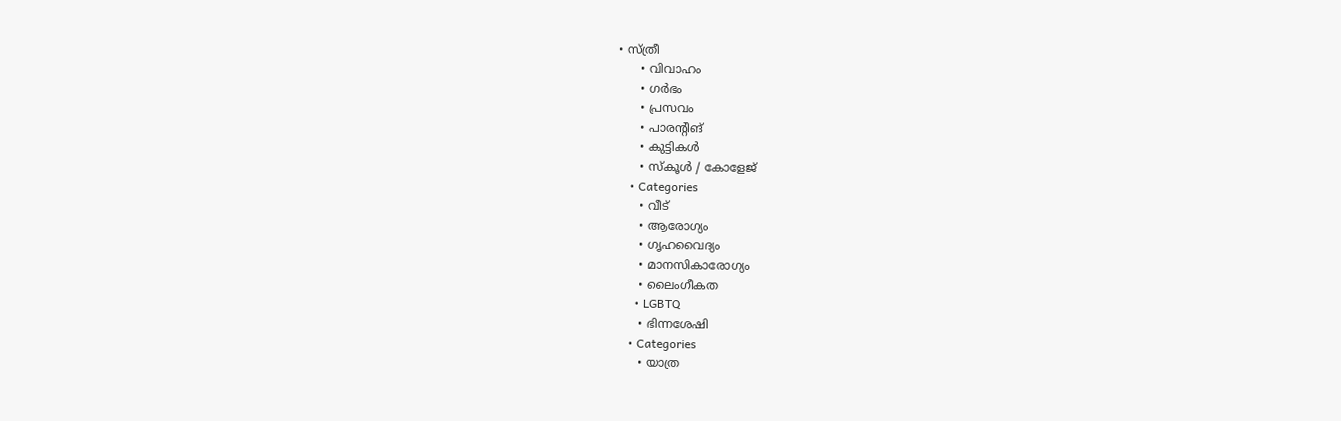• സ്ത്രീ
      • വിവാഹം
      • ഗർഭം
      • പ്രസവം
      • പാരന്റിങ്
      • കുട്ടികൾ
      • സ്‌കൂൾ / കോളേജ്
    • Categories
      • വീട്
      • ആരോഗ്യം
      • ഗൃഹവൈദ്യം
      • മാനസികാരോഗ്യം
      • ലൈംഗീകത
      • LGBTQ
      • ഭിന്നശേഷി
    • Categories
      • യാത്ര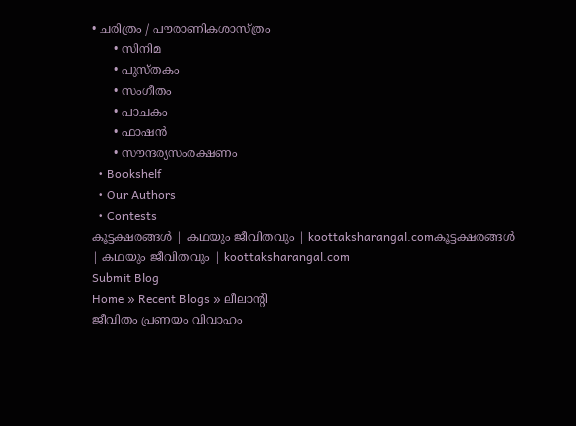• ചരിത്രം / പൗരാണികശാസ്ത്രം
      • സിനിമ
      • പുസ്‌തകം
      • സംഗീതം
      • പാചകം
      • ഫാഷൻ
      • സൗന്ദര്യസംരക്ഷണം
  • Bookshelf
  • Our Authors
  • Contests
കൂട്ടക്ഷരങ്ങൾ | കഥയും ജീവിതവും | koottaksharangal.comകൂട്ടക്ഷരങ്ങൾ | കഥയും ജീവിതവും | koottaksharangal.com
Submit Blog
Home » Recent Blogs » ലീലാന്റി
ജീവിതം പ്രണയം വിവാഹം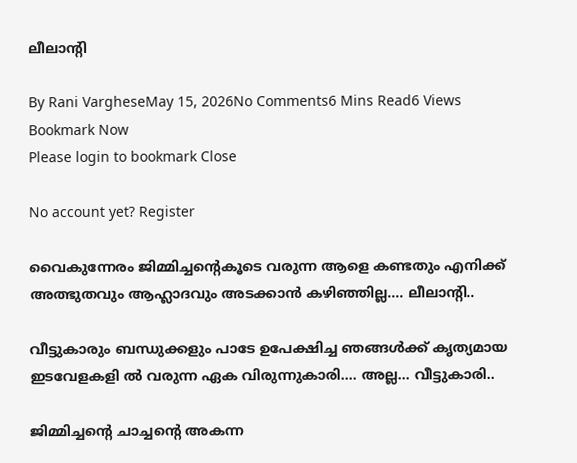ലീലാന്റി

By Rani VargheseMay 15, 2026No Comments6 Mins Read6 Views
Bookmark Now
Please login to bookmark Close

No account yet? Register

വൈകുന്നേരം ജിമ്മിച്ചന്റെകൂടെ വരുന്ന ആളെ കണ്ടതും എനിക്ക് അത്ഭുതവും ആഹ്ലാദവും അടക്കാൻ കഴിഞ്ഞില്ല…. ലീലാന്റി..

വീട്ടുകാരും ബന്ധുക്കളും പാടേ ഉപേക്ഷിച്ച ഞങ്ങൾക്ക് കൃത്യമായ ഇടവേളകളി ൽ വരുന്ന ഏക വിരുന്നുകാരി…. അല്ല… വീട്ടുകാരി..

ജിമ്മിച്ചന്റെ ചാച്ചന്റെ അകന്ന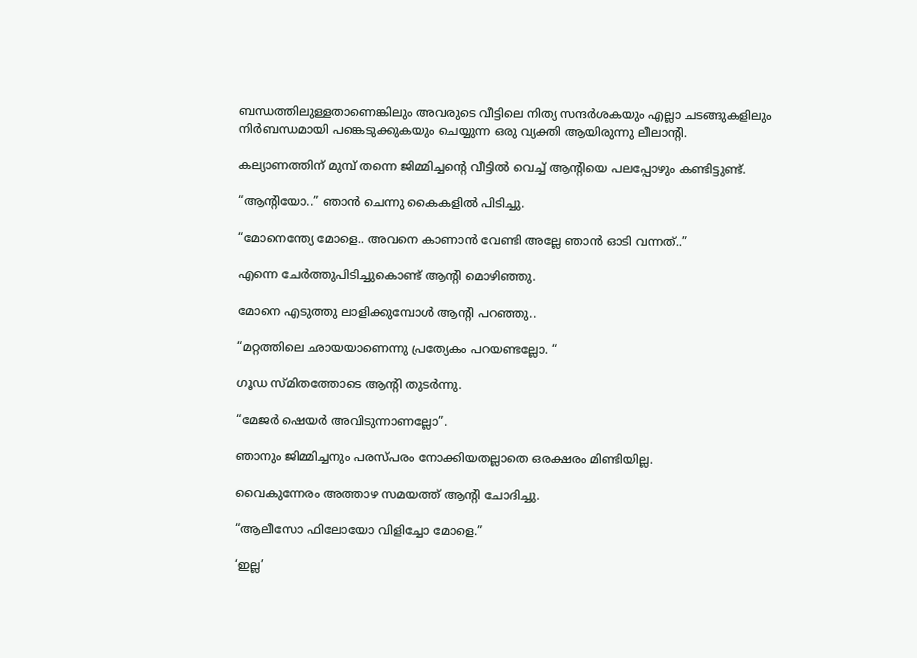ബന്ധത്തിലുള്ളതാണെങ്കിലും അവരുടെ വീട്ടിലെ നിത്യ സന്ദർശകയും എല്ലാ ചടങ്ങുകളിലും നിർബന്ധമായി പങ്കെടുക്കുകയും ചെയ്യുന്ന ഒരു വ്യക്തി ആയിരുന്നു ലീലാന്റി.

കല്യാണത്തിന് മുമ്പ് തന്നെ ജിമ്മിച്ചന്റെ വീട്ടിൽ വെച്ച് ആന്റിയെ പലപ്പോഴും കണ്ടിട്ടുണ്ട്.

“ആന്റിയോ..” ഞാൻ ചെന്നു കൈകളിൽ പിടിച്ചു.

“മോനെന്ത്യേ മോളെ.. അവനെ കാണാൻ വേണ്ടി അല്ലേ ഞാൻ ഓടി വന്നത്..”

എന്നെ ചേർത്തുപിടിച്ചുകൊണ്ട് ആന്റി മൊഴിഞ്ഞു.

മോനെ എടുത്തു ലാളിക്കുമ്പോൾ ആന്റി പറഞ്ഞു..

“മറ്റത്തിലെ ഛായയാണെന്നു പ്രത്യേകം പറയണ്ടല്ലോ. “

ഗൂഡ സ്മിതത്തോടെ ആന്റി തുടർന്നു.

“മേജർ ഷെയർ അവിടുന്നാണല്ലോ”.

ഞാനും ജിമ്മിച്ചനും പരസ്പരം നോക്കിയതല്ലാതെ ഒരക്ഷരം മിണ്ടിയില്ല.

വൈകുന്നേരം അത്താഴ സമയത്ത് ആന്റി ചോദിച്ചു.

“ആലീസോ ഫിലോയോ വിളിച്ചോ മോളെ.”

‘ഇല്ല’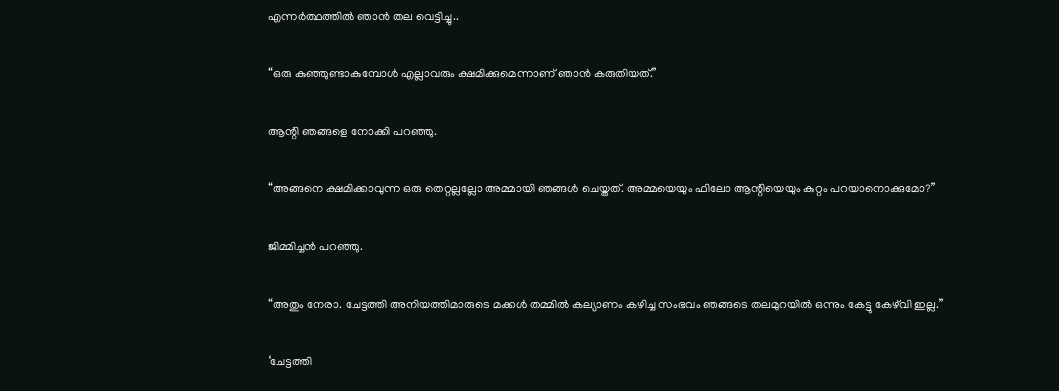എന്നർത്ഥത്തിൽ ഞാൻ തല വെട്ടിച്ചു..

“ഒരു കുഞ്ഞുണ്ടാകുമ്പോൾ എല്ലാവരും ക്ഷമിക്കുമെന്നാണ് ഞാൻ കരുതിയത്.”

ആന്റി ഞങ്ങളെ നോക്കി പറഞ്ഞു.

“അങ്ങനെ ക്ഷമിക്കാവുന്ന ഒരു തെറ്റല്ലല്ലോ അമ്മായി ഞങ്ങൾ ചെയ്തത്. അമ്മയെയും ഫിലോ ആന്റിയെയും കുറ്റം പറയാനൊക്കുമോ?”

ജിമ്മിച്ചൻ പറഞ്ഞു.

“അതും നേരാ. ചേട്ടത്തി അനിയത്തിമാരുടെ മക്കൾ തമ്മിൽ കല്യാണം കഴിച്ച സംഭവം ഞങ്ങടെ തലമുറയിൽ ഒന്നും കേട്ടു കേഴ്‌വി ഇല്ല.”

‘ചേട്ടത്തി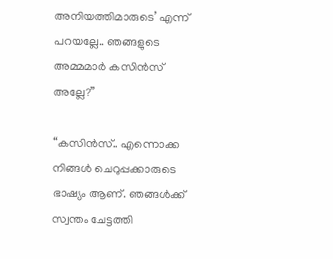അനിയത്തിമാരുടെ’ എന്ന് പറയല്ലേ.. ഞങ്ങളുടെ അമ്മമാർ കസിൻസ് അല്ലേ?”

“കസിൻസ്.. എന്നൊക്ക നിങ്ങൾ ചെറുപ്പക്കാരുടെ ഭാഷ്യം ആണ്‌. ഞങ്ങൾക്ക് സ്വന്തം ചേട്ടത്തി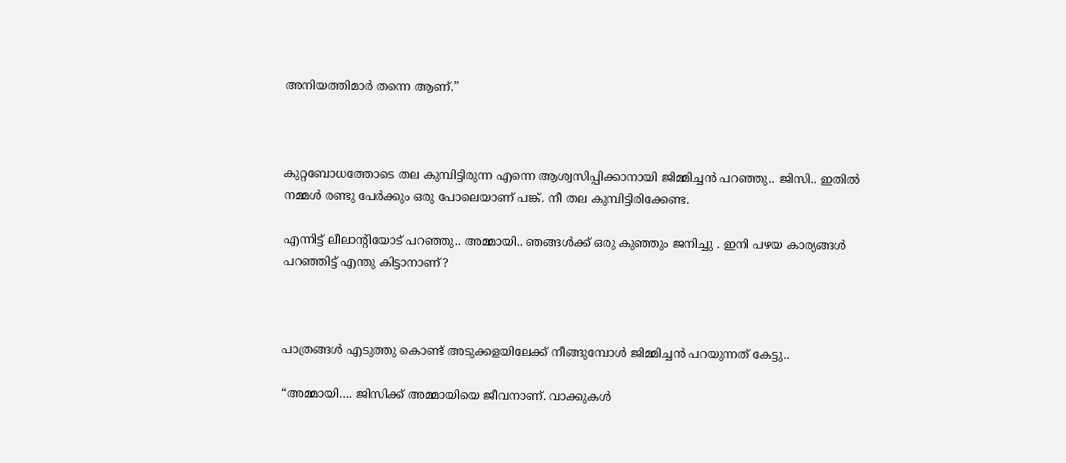അനിയത്തിമാർ തന്നെ ആണ്‌.”



കുറ്റബോധത്തോടെ തല കുമ്പിട്ടിരുന്ന എന്നെ ആശ്വസിപ്പിക്കാനായി ജിമ്മിച്ചൻ പറഞ്ഞു.. ജിസി.. ഇതിൽ നമ്മൾ രണ്ടു പേർക്കും ഒരു പോലെയാണ് പങ്ക്. നീ തല കുമ്പിട്ടിരിക്കേണ്ട.

എന്നിട്ട് ലീലാന്റിയോട്‌ പറഞ്ഞു.. അമ്മായി.. ഞങ്ങൾക്ക് ഒരു കുഞ്ഞും ജനിച്ചു . ഇനി പഴയ കാര്യങ്ങൾ പറഞ്ഞിട്ട് എന്തു കിട്ടാനാണ്?



പാത്രങ്ങൾ എടുത്തു കൊണ്ട് അടുക്കളയിലേക്ക് നീങ്ങുമ്പോൾ ജിമ്മിച്ചൻ പറയുന്നത് കേട്ടു..

“അമ്മായി…. ജിസിക്ക് അമ്മായിയെ ജീവനാണ്. വാക്കുകൾ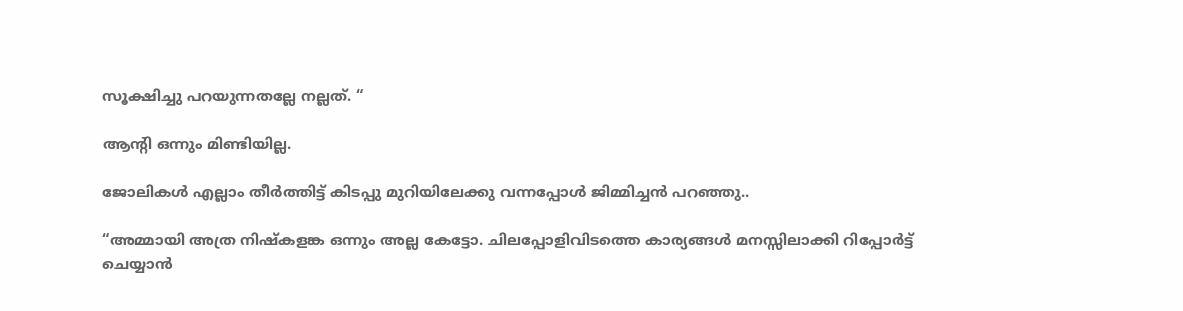സൂക്ഷിച്ചു പറയുന്നതല്ലേ നല്ലത്. “

ആന്റി ഒന്നും മിണ്ടിയില്ല.

ജോലികൾ എല്ലാം തീർത്തിട്ട് കിടപ്പു മുറിയിലേക്കു വന്നപ്പോൾ ജിമ്മിച്ചൻ പറഞ്ഞു..

“അമ്മായി അത്ര നിഷ്കളങ്ക ഒന്നും അല്ല കേട്ടോ. ചിലപ്പോളിവിടത്തെ കാര്യങ്ങൾ മനസ്സിലാക്കി റിപ്പോർട്ട്‌ ചെയ്യാൻ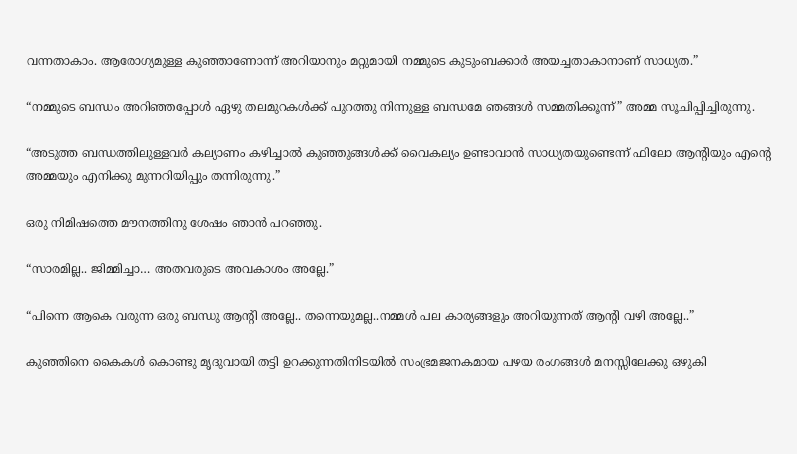വന്നതാകാം. ആരോഗ്യമുള്ള കുഞ്ഞാണോന്ന് അറിയാനും മറ്റുമായി നമ്മുടെ കുടുംബക്കാർ അയച്ചതാകാനാണ് സാധ്യത.”

“നമ്മുടെ ബന്ധം അറിഞ്ഞപ്പോൾ ഏഴു തലമുറകൾക്ക് പുറത്തു നിന്നുള്ള ബന്ധമേ ഞങ്ങൾ സമ്മതിക്കൂന്ന്” അമ്മ സൂചിപ്പിച്ചിരുന്നു.

“അടുത്ത ബന്ധത്തിലുള്ളവർ കല്യാണം കഴിച്ചാൽ കുഞ്ഞുങ്ങൾക്ക് വൈകല്യം ഉണ്ടാവാൻ സാധ്യതയുണ്ടെന്ന് ഫിലോ ആന്റിയും എന്റെ അമ്മയും എനിക്കു മുന്നറിയിപ്പും തന്നിരുന്നു.”

ഒരു നിമിഷത്തെ മൗനത്തിനു ശേഷം ഞാൻ പറഞ്ഞു.

“സാരമില്ല.. ജിമ്മിച്ചാ… അതവരുടെ അവകാശം അല്ലേ.”

“പിന്നെ ആകെ വരുന്ന ഒരു ബന്ധു ആന്റി അല്ലേ.. തന്നെയുമല്ല..നമ്മൾ പല കാര്യങ്ങളും അറിയുന്നത് ആന്റി വഴി അല്ലേ..”

കുഞ്ഞിനെ കൈകൾ കൊണ്ടു മൃദുവായി തട്ടി ഉറക്കുന്നതിനിടയിൽ സംഭ്രമജനകമായ പഴയ രംഗങ്ങൾ മനസ്സിലേക്കു ഒഴുകി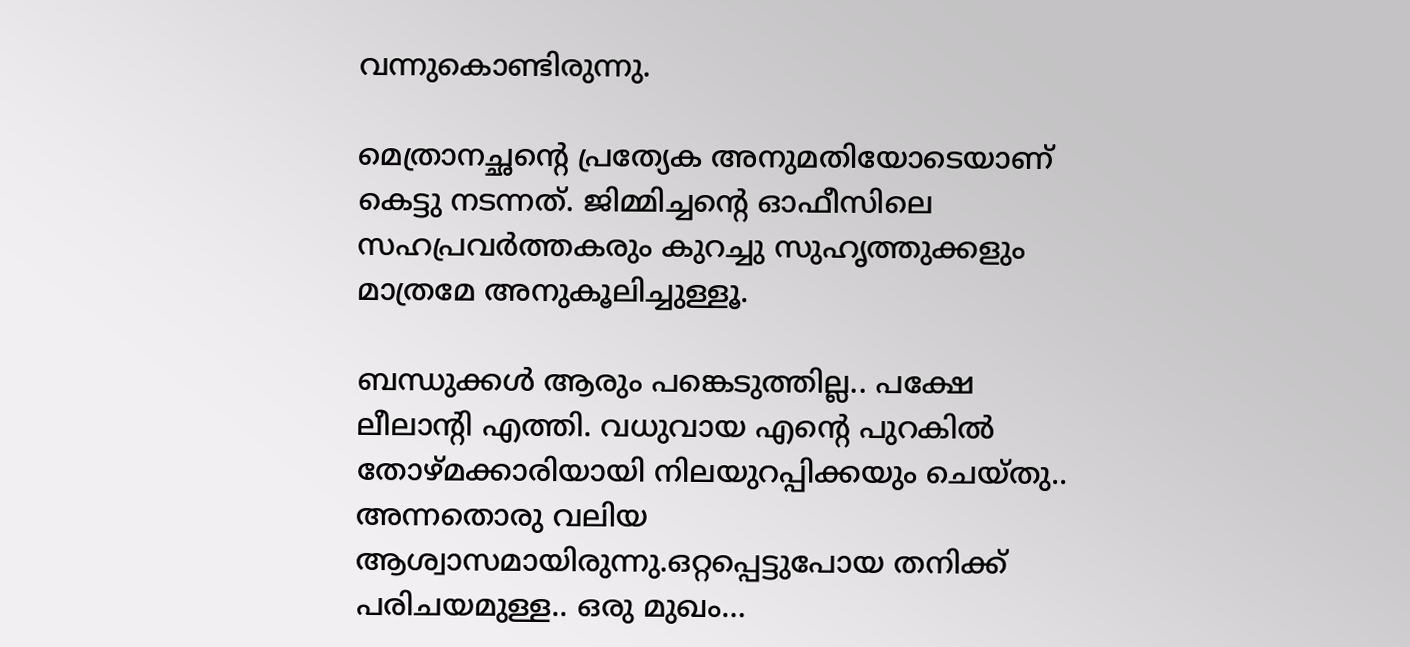വന്നുകൊണ്ടിരുന്നു.

മെത്രാനച്ഛന്റെ പ്രത്യേക അനുമതിയോടെയാണ് കെട്ടു നടന്നത്. ജിമ്മിച്ചന്റെ ഓഫീസിലെ സഹപ്രവർത്തകരും കുറച്ചു സുഹൃത്തുക്കളും മാത്രമേ അനുകൂലിച്ചുള്ളൂ.

ബന്ധുക്കൾ ആരും പങ്കെടുത്തില്ല.. പക്ഷേ ലീലാന്റി എത്തി. വധുവായ എന്റെ പുറകിൽ തോഴ്മക്കാരിയായി നിലയുറപ്പിക്കയും ചെയ്തു.. അന്നതൊരു വലിയ ആശ്വാസമായിരുന്നു.ഒറ്റപ്പെട്ടുപോയ തനിക്ക് പരിചയമുള്ള.. ഒരു മുഖം…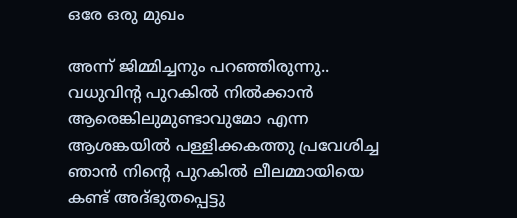ഒരേ ഒരു മുഖം

അന്ന് ജിമ്മിച്ചനും പറഞ്ഞിരുന്നു.. വധുവിന്റ പുറകിൽ നിൽക്കാൻ ആരെങ്കിലുമുണ്ടാവുമോ എന്ന ആശങ്കയിൽ പള്ളിക്കകത്തു പ്രവേശിച്ച ഞാൻ നിന്റെ പുറകിൽ ലീലമ്മായിയെ കണ്ട് അദ്‌ഭുതപ്പെട്ടു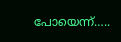പോയെന്ന്…..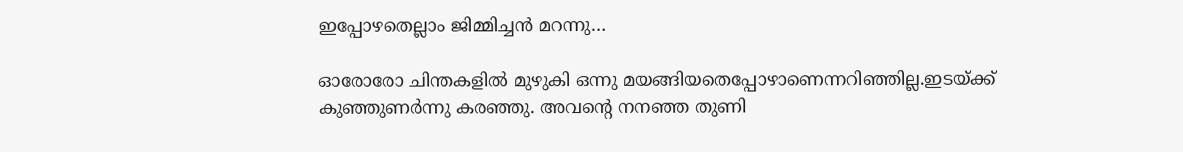ഇപ്പോഴതെല്ലാം ജിമ്മിച്ചൻ മറന്നു…

ഓരോരോ ചിന്തകളിൽ മുഴുകി ഒന്നു മയങ്ങിയതെപ്പോഴാണെന്നറിഞ്ഞില്ല.ഇടയ്ക്ക് കുഞ്ഞുണർന്നു കരഞ്ഞു. അവന്റെ നനഞ്ഞ തുണി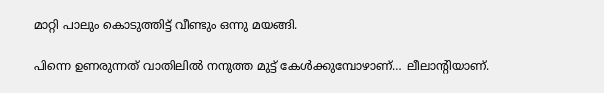മാറ്റി പാലും കൊടുത്തിട്ട് വീണ്ടും ഒന്നു മയങ്ങി.

പിന്നെ ഉണരുന്നത് വാതിലിൽ നനുത്ത മുട്ട് കേൾക്കുമ്പോഴാണ്… ലീലാന്റിയാണ്.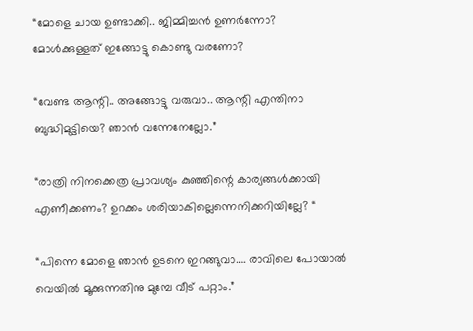“മോളെ ചായ ഉണ്ടാക്കി.. ജിമ്മിച്ചൻ ഉണർന്നോ? മോൾക്കുള്ളത് ഇങ്ങോട്ടു കൊണ്ടു വരണോ?

“വേണ്ട ആന്റി.. അങ്ങോട്ടു വരുവാ.. ആന്റി എന്തിനാ ബുദ്ധിമുട്ടിയെ? ഞാൻ വന്നേനേല്ലോ.”

“രാത്രി നിനക്കെത്ര പ്രാവശ്യം കുഞ്ഞിന്റെ കാര്യങ്ങൾക്കായി എണീക്കണം? ഉറക്കം ശരിയാകില്ലെന്നെനിക്കറിയില്ലേ? “

“പിന്നെ മോളെ ഞാൻ ഉടനെ ഇറങ്ങുവാ…. രാവിലെ പോയാൽ വെയിൽ മൂക്കുന്നതിനു മുമ്പേ വീട് പറ്റാം.”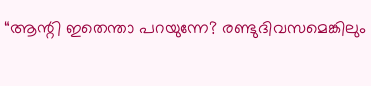“ആന്റി ഇതെന്താ പറയുന്നേ? രണ്ടുദിവസമെങ്കിലും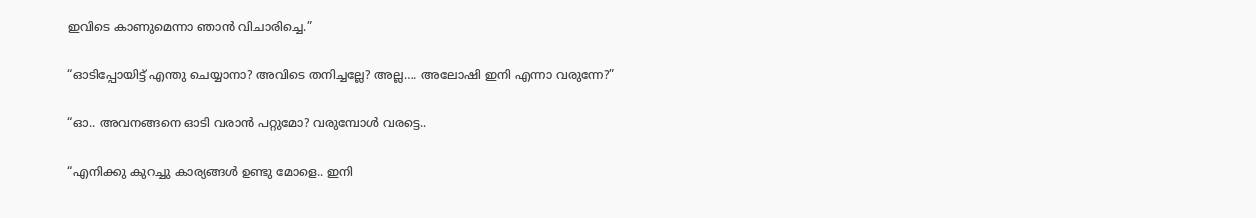ഇവിടെ കാണുമെന്നാ ഞാൻ വിചാരിച്ചെ.”

“ഓടിപ്പോയിട്ട് എന്തു ചെയ്യാനാ? അവിടെ തനിച്ചല്ലേ? അല്ല…. അലോഷി ഇനി എന്നാ വരുന്നേ?”

“ഓ.. അവനങ്ങനെ ഓടി വരാൻ പറ്റുമോ? വരുമ്പോൾ വരട്ടെ..

“എനിക്കു കുറച്ചു കാര്യങ്ങൾ ഉണ്ടു മോളെ.. ഇനി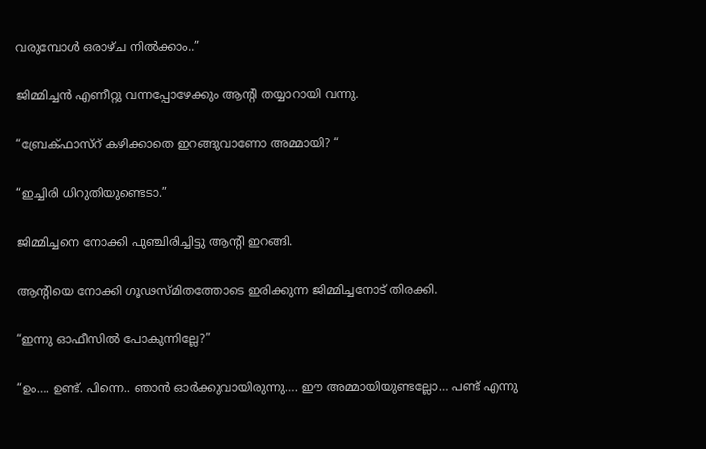വരുമ്പോൾ ഒരാഴ്ച നിൽക്കാം..”

ജിമ്മിച്ചൻ എണീറ്റു വന്നപ്പോഴേക്കും ആന്റി തയ്യാറായി വന്നു.

“ബ്രേക്ഫാസ്റ് കഴിക്കാതെ ഇറങ്ങുവാണോ അമ്മായി? “

“ഇച്ചിരി ധിറുതിയുണ്ടെടാ.”

ജിമ്മിച്ചനെ നോക്കി പുഞ്ചിരിച്ചിട്ടു ആന്റി ഇറങ്ങി.

ആന്റിയെ നോക്കി ഗൂഢസ്മിതത്തോടെ ഇരിക്കുന്ന ജിമ്മിച്ചനോട് തിരക്കി.

“ഇന്നു ഓഫീസിൽ പോകുന്നില്ലേ?”

“ഉം…. ഉണ്ട്. പിന്നെ.. ഞാൻ ഓർക്കുവായിരുന്നു…. ഈ അമ്മായിയുണ്ടല്ലോ… പണ്ട് എന്നു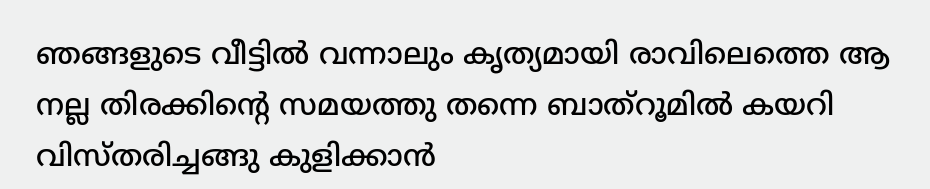ഞങ്ങളുടെ വീട്ടിൽ വന്നാലും കൃത്യമായി രാവിലെത്തെ ആ നല്ല തിരക്കിന്റെ സമയത്തു തന്നെ ബാത്‌റൂമിൽ കയറി വിസ്തരിച്ചങ്ങു കുളിക്കാൻ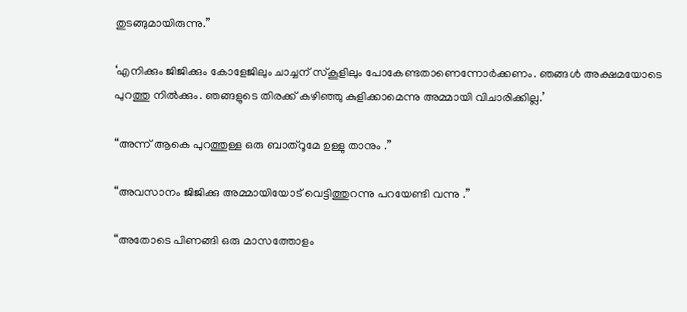തുടങ്ങുമായിരുന്നു.”

‘എനിക്കും ജിജിക്കും കോളേജിലും ചാച്ചന് സ്കൂളിലും പോകേണ്ടതാണെന്നോർക്കണം. ഞങ്ങൾ അക്ഷമയോടെ പുറത്തു നിൽക്കും. ഞങ്ങളുടെ തിരക്ക് കഴിഞ്ഞു കുളിക്കാമെന്നു അമ്മായി വിചാരിക്കില്ല.’

“അന്ന് ആകെ പുറത്തുള്ള ഒരു ബാത്റൂമേ ഉള്ളു താനും .”

“അവസാനം ജിജിക്കു അമ്മായിയോട് വെട്ടിത്തുറന്നു പറയേണ്ടി വന്നു .”

“അതോടെ പിണങ്ങി ഒരു മാസത്തോളം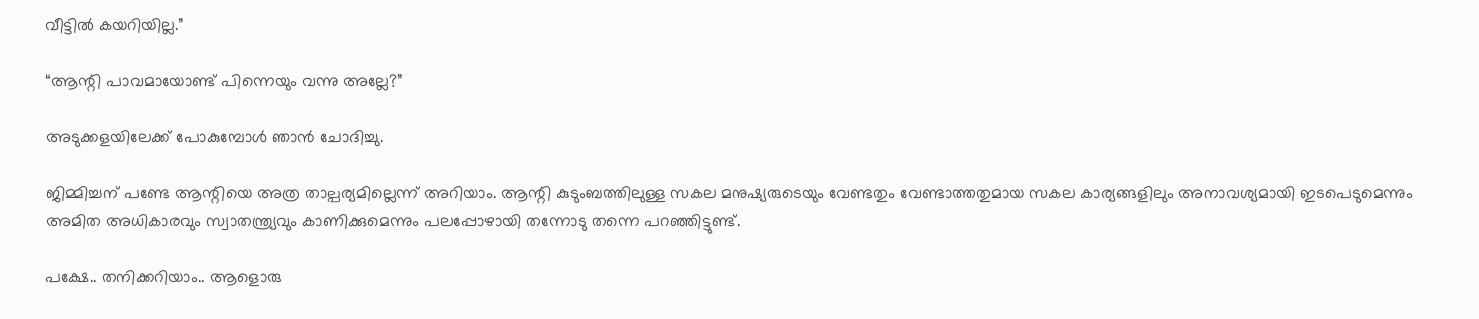വീട്ടിൽ കയറിയില്ല.”

“ആന്റി പാവമായോണ്ട് പിന്നെയും വന്നു അല്ലേ?”

അടുക്കളയിലേക്ക് പോകുമ്പോൾ ഞാൻ ചോദിച്ചു.

ജിമ്മിച്ചന് പണ്ടേ ആന്റിയെ അത്ര താല്പര്യമില്ലെന്ന് അറിയാം. ആന്റി കുടുംബത്തിലുള്ള സകല മനുഷ്യരുടെയും വേണ്ടതും വേണ്ടാത്തതുമായ സകല കാര്യങ്ങളിലും അനാവശ്യമായി ഇടപെടുമെന്നും അമിത അധികാരവും സ്വാതന്ത്ര്യവും കാണിക്കുമെന്നും പലപ്പോഴായി തന്നോടു തന്നെ പറഞ്ഞിട്ടുണ്ട്.

പക്ഷേ.. തനിക്കറിയാം.. ആളൊരു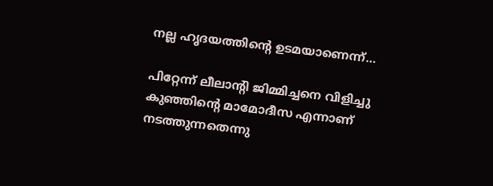നല്ല ഹൃദയത്തിന്റെ ഉടമയാണെന്ന്…

പിറ്റേന്ന്‌ ലീലാന്റി ജിമ്മിച്ചനെ വിളിച്ചു കുഞ്ഞിന്റെ മാമോദീസ എന്നാണ് നടത്തുന്നതെന്നു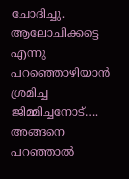ചോദിച്ചു. ആലോചിക്കട്ടെ എന്നു പറഞ്ഞൊഴിയാൻ ശ്രമിച്ച ജിമ്മിച്ചനോട്…. അങ്ങനെ പറഞ്ഞാൽ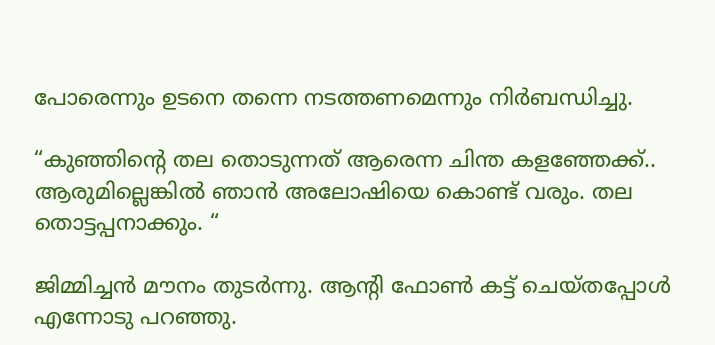പോരെന്നും ഉടനെ തന്നെ നടത്തണമെന്നും നിർബന്ധിച്ചു.

“കുഞ്ഞിന്റെ തല തൊടുന്നത് ആരെന്ന ചിന്ത കളഞ്ഞേക്ക്.. ആരുമില്ലെങ്കിൽ ഞാൻ അലോഷിയെ കൊണ്ട് വരും. തല തൊട്ടപ്പനാക്കും. “

ജിമ്മിച്ചൻ മൗനം തുടർന്നു. ആന്റി ഫോൺ കട്ട് ചെയ്തപ്പോൾ എന്നോടു പറഞ്ഞു.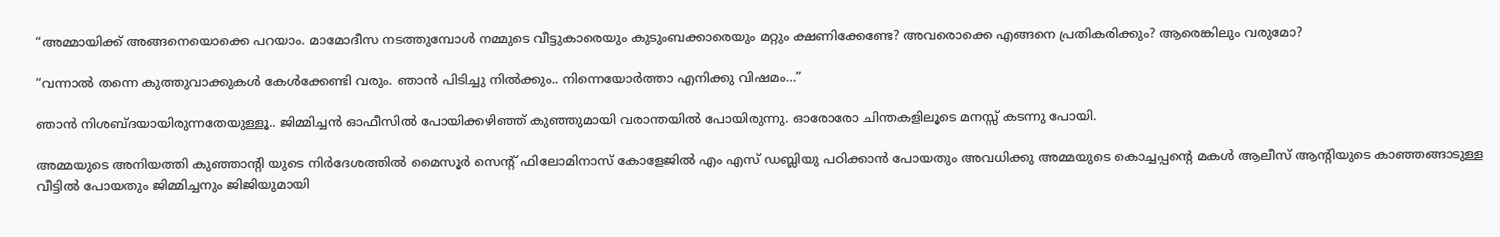“അമ്മായിക്ക് അങ്ങനെയൊക്കെ പറയാം. മാമോദീസ നടത്തുമ്പോൾ നമ്മുടെ വീട്ടുകാരെയും കുടുംബക്കാരെയും മറ്റും ക്ഷണിക്കേണ്ടേ? അവരൊക്കെ എങ്ങനെ പ്രതികരിക്കും? ആരെങ്കിലും വരുമോ?

“വന്നാൽ തന്നെ കുത്തുവാക്കുകൾ കേൾക്കേണ്ടി വരും. ഞാൻ പിടിച്ചു നിൽക്കും.. നിന്നെയോർത്താ എനിക്കു വിഷമം…”

ഞാൻ നിശബ്ദയായിരുന്നതേയുള്ളൂ.. ജിമ്മിച്ചൻ ഓഫീസിൽ പോയിക്കഴിഞ്ഞ് കുഞ്ഞുമായി വരാന്തയിൽ പോയിരുന്നു. ഓരോരോ ചിന്തകളിലൂടെ മനസ്സ് കടന്നു പോയി.

അമ്മയുടെ അനിയത്തി കുഞ്ഞാന്റി യുടെ നിർദേശത്തിൽ മൈസൂർ സെന്റ് ഫിലോമിനാസ് കോളേജിൽ എം എസ് ഡബ്ലിയു പഠിക്കാൻ പോയതും അവധിക്കു അമ്മയുടെ കൊച്ചപ്പന്റെ മകൾ ആലീസ് ആന്റിയുടെ കാഞ്ഞങ്ങാടുള്ള വീട്ടിൽ പോയതും ജിമ്മിച്ചനും ജിജിയുമായി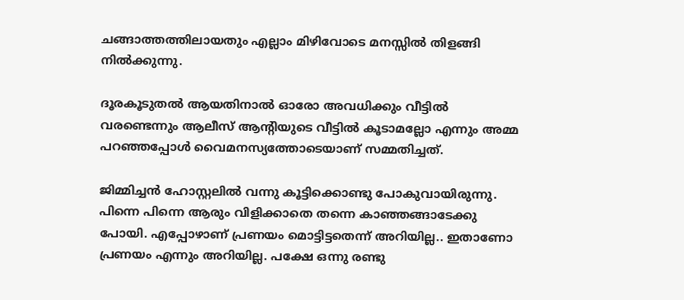ചങ്ങാത്തത്തിലായതും എല്ലാം മിഴിവോടെ മനസ്സിൽ തിളങ്ങി നിൽക്കുന്നു.

ദൂരകൂടുതൽ ആയതിനാൽ ഓരോ അവധിക്കും വീട്ടിൽ വരണ്ടെന്നും ആലീസ് ആന്റിയുടെ വീട്ടിൽ കൂടാമല്ലോ എന്നും അമ്മ പറഞ്ഞപ്പോൾ വൈമനസ്യത്തോടെയാണ് സമ്മതിച്ചത്.

ജിമ്മിച്ചൻ ഹോസ്റ്റലിൽ വന്നു കൂട്ടിക്കൊണ്ടു പോകുവായിരുന്നു. പിന്നെ പിന്നെ ആരും വിളിക്കാതെ തന്നെ കാഞ്ഞങ്ങാടേക്കു പോയി. എപ്പോഴാണ് പ്രണയം മൊട്ടിട്ടതെന്ന് അറിയില്ല.. ഇതാണോ പ്രണയം എന്നും അറിയില്ല. പക്ഷേ ഒന്നു രണ്ടു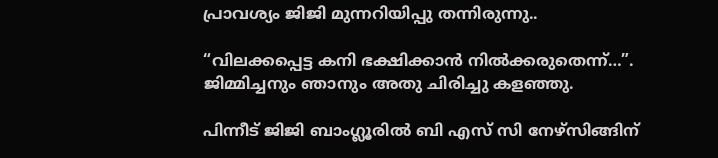പ്രാവശ്യം ജിജി മുന്നറിയിപ്പു തന്നിരുന്നു..

“വിലക്കപ്പെട്ട കനി ഭക്ഷിക്കാൻ നിൽക്കരുതെന്ന്…”. ജിമ്മിച്ചനും ഞാനും അതു ചിരിച്ചു കളഞ്ഞു.

പിന്നീട് ജിജി ബാംഗ്ലൂരിൽ ബി എസ് സി നേഴ്സിങ്ങിന്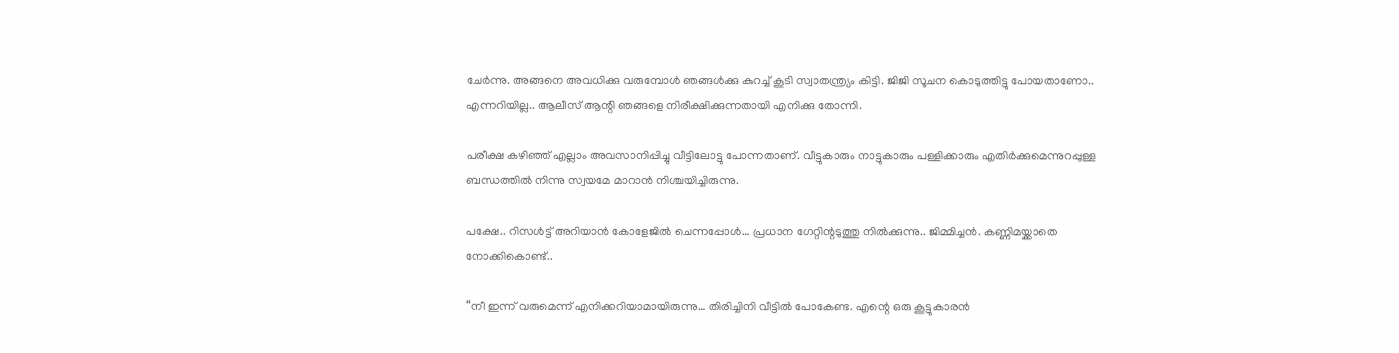ചേർന്നു. അങ്ങനെ അവധിക്കു വരുമ്പോൾ ഞങ്ങൾക്കു കുറച്ച് കൂടി സ്വാതന്ത്ര്യം കിട്ടി. ജിജി സൂചന കൊടുത്തിട്ടു പോയതാണോ.. എന്നറിയില്ല.. ആലീസ് ആന്റി ഞങ്ങളെ നിരീക്ഷിക്കുന്നതായി എനിക്കു തോന്നി.

പരീക്ഷ കഴിഞ്ഞ് എല്ലാം അവസാനിപ്പിച്ചു വീട്ടിലോട്ടു പോന്നതാണ്. വീട്ടുകാരും നാട്ടുകാരും പള്ളിക്കാരും എതിർക്കുമെന്നുറപ്പുള്ള ബന്ധത്തിൽ നിന്നു സ്വയമേ മാറാൻ നിശ്ചയിച്ചിരുന്നു.

പക്ഷേ.. റിസൾട്ട്‌ അറിയാൻ കോളേജിൽ ചെന്നപ്പോൾ… പ്രധാന ഗേറ്റിന്റടുത്തു നിൽക്കുന്നു.. ജിമ്മിച്ചൻ. കണ്ണിമയ്ക്കാതെ നോക്കികൊണ്ട്..

“നീ ഇന്ന് വരുമെന്ന് എനിക്കറിയാമായിരുന്നു… തിരിച്ചിനി വീട്ടിൽ പോകേണ്ട. എന്റെ ഒരു കൂട്ടുകാരൻ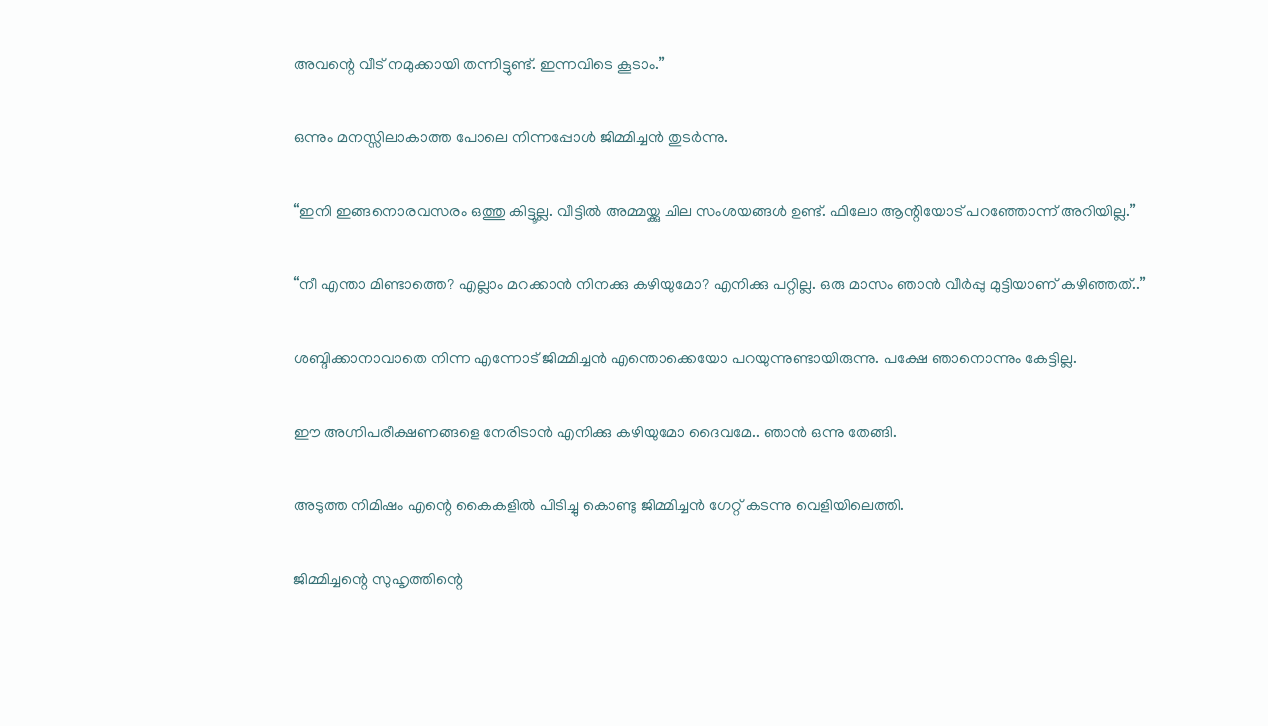അവന്റെ വീട് നമുക്കായി തന്നിട്ടുണ്ട്. ഇന്നവിടെ കൂടാം.”

ഒന്നും മനസ്സിലാകാത്ത പോലെ നിന്നപ്പോൾ ജിമ്മിച്ചൻ തുടർന്നു.

“ഇനി ഇങ്ങനൊരവസരം ഒത്തു കിട്ടൂല്ല. വീട്ടിൽ അമ്മയ്ക്കു ചില സംശയങ്ങൾ ഉണ്ട്‌. ഫിലോ ആന്റിയോട് പറഞ്ഞോന്ന് അറിയില്ല.”

“നീ എന്താ മിണ്ടാത്തെ? എല്ലാം മറക്കാൻ നിനക്കു കഴിയുമോ? എനിക്കു പറ്റില്ല. ഒരു മാസം ഞാൻ വീർപ്പു മുട്ടിയാണ് കഴിഞ്ഞത്..”

ശബ്ദിക്കാനാവാതെ നിന്ന എന്നോട് ജിമ്മിച്ചൻ എന്തൊക്കെയോ പറയുന്നുണ്ടായിരുന്നു. പക്ഷേ ഞാനൊന്നും കേട്ടില്ല.

ഈ അഗ്നിപരീക്ഷണങ്ങളെ നേരിടാൻ എനിക്കു കഴിയുമോ ദൈവമേ.. ഞാൻ ഒന്നു തേങ്ങി.

അടുത്ത നിമിഷം എന്റെ കൈകളിൽ പിടിച്ചു കൊണ്ടു ജിമ്മിച്ചൻ ഗേറ്റ് കടന്നു വെളിയിലെത്തി.

ജിമ്മിച്ചന്റെ സുഹൃത്തിന്റെ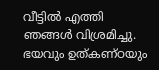വീട്ടിൽ എത്തി ഞങ്ങൾ വിശ്രമിച്ചു. ഭയവും ഉത്കണ്ഠയും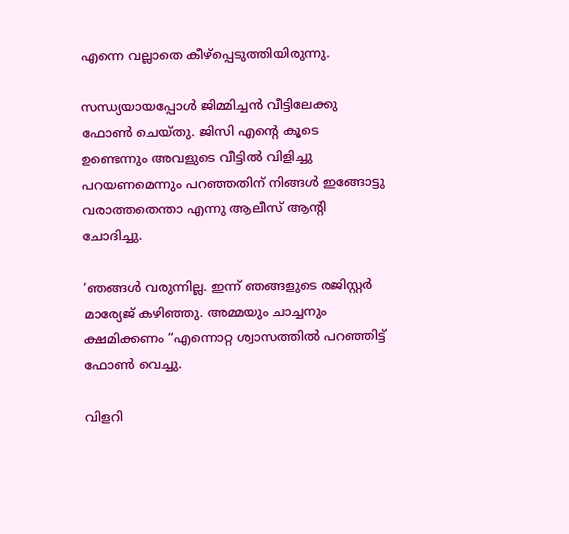എന്നെ വല്ലാതെ കീഴ്പ്പെടുത്തിയിരുന്നു.

സന്ധ്യയായപ്പോൾ ജിമ്മിച്ചൻ വീട്ടിലേക്കു ഫോൺ ചെയ്തു. ജിസി എന്റെ കൂടെ ഉണ്ടെന്നും അവളുടെ വീട്ടിൽ വിളിച്ചു പറയണമെന്നും പറഞ്ഞതിന് നിങ്ങൾ ഇങ്ങോട്ടു വരാത്തതെന്താ എന്നു ആലീസ് ആന്റി ചോദിച്ചു.

‘ഞങ്ങൾ വരുന്നില്ല. ഇന്ന് ഞങ്ങളുടെ രജിസ്റ്റർ മാര്യേജ് കഴിഞ്ഞു. അമ്മയും ചാച്ചനും ക്ഷമിക്കണം “എന്നൊറ്റ ശ്വാസത്തിൽ പറഞ്ഞിട്ട് ഫോൺ വെച്ചു.

വിളറി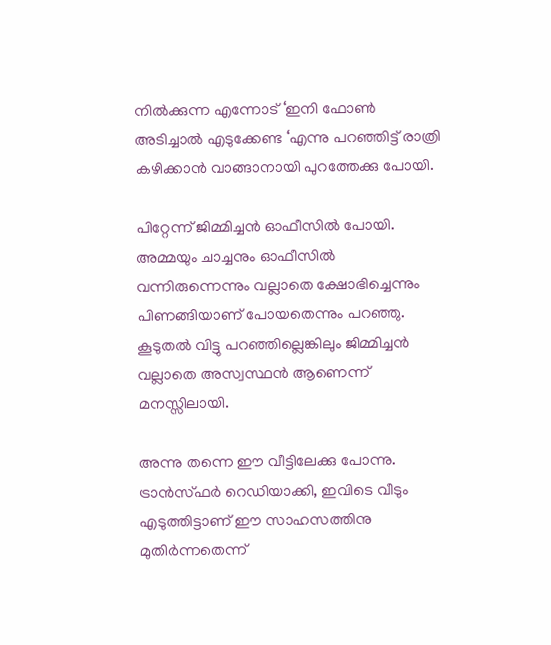നിൽക്കുന്ന എന്നോട് ‘ഇനി ഫോൺ അടിച്ചാൽ എടുക്കേണ്ട ‘എന്നു പറഞ്ഞിട്ട് രാത്രി കഴിക്കാൻ വാങ്ങാനായി പുറത്തേക്കു പോയി.

പിറ്റേന്ന് ജിമ്മിച്ചൻ ഓഫീസിൽ പോയി. അമ്മയും ചാച്ചനും ഓഫീസിൽ വന്നിരുന്നെന്നും വല്ലാതെ ക്ഷോഭിച്ചെന്നും പിണങ്ങിയാണ് പോയതെന്നും പറഞ്ഞു. കൂടുതൽ വിട്ടു പറഞ്ഞില്ലെങ്കിലും ജിമ്മിച്ചൻ വല്ലാതെ അസ്വസ്ഥൻ ആണെന്ന് മനസ്സിലായി.

അന്നു തന്നെ ഈ വീട്ടിലേക്കു പോന്നു. ട്രാൻസ്ഫർ റെഡിയാക്കി, ഇവിടെ വീടും എടുത്തിട്ടാണ് ഈ സാഹസത്തിനു മുതിർന്നതെന്ന്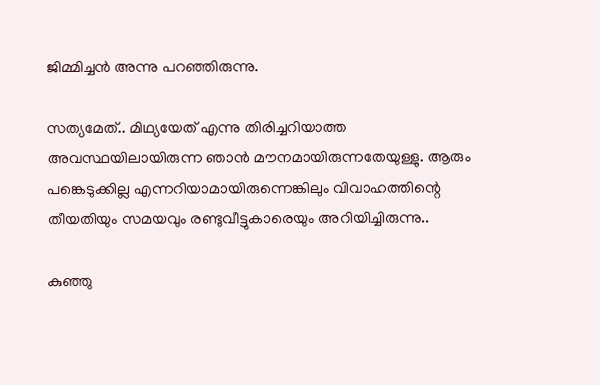ജിമ്മിച്ചൻ അന്നു പറഞ്ഞിരുന്നു.

സത്യമേത്.. മിഥ്യയേത് എന്നു തിരിച്ചറിയാത്ത അവസ്ഥയിലായിരുന്ന ഞാൻ മൗനമായിരുന്നതേയുള്ളു. ആരും പങ്കെടുക്കില്ല എന്നറിയാമായിരുന്നെങ്കിലും വിവാഹത്തിന്റെ തീയതിയും സമയവും രണ്ടുവീട്ടുകാരെയും അറിയിച്ചിരുന്നു..

കുഞ്ഞു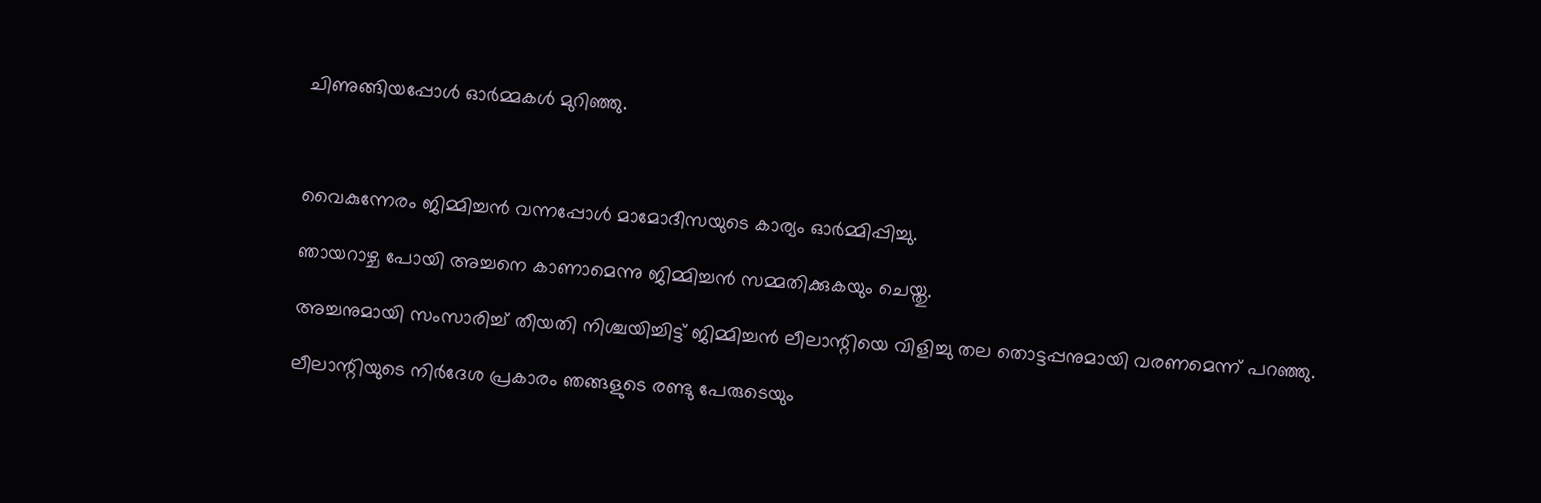ചിണുങ്ങിയപ്പോൾ ഓർമ്മകൾ മുറിഞ്ഞു.



വൈകുന്നേരം ജിമ്മിച്ചൻ വന്നപ്പോൾ മാമോദീസയുടെ കാര്യം ഓർമ്മിപ്പിച്ചു.

ഞായറാഴ്ച പോയി അച്ചനെ കാണാമെന്നു ജിമ്മിച്ചൻ സമ്മതിക്കുകയും ചെയ്തു.

അച്ചനുമായി സംസാരിച്ച് തീയതി നിശ്ചയിച്ചിട്ട് ജിമ്മിച്ചൻ ലീലാന്റിയെ വിളിച്ചു തല തൊട്ടപ്പനുമായി വരണമെന്ന് പറഞ്ഞു.

ലീലാന്റിയുടെ നിർദേശ പ്രകാരം ഞങ്ങളുടെ രണ്ടു പേരുടെയും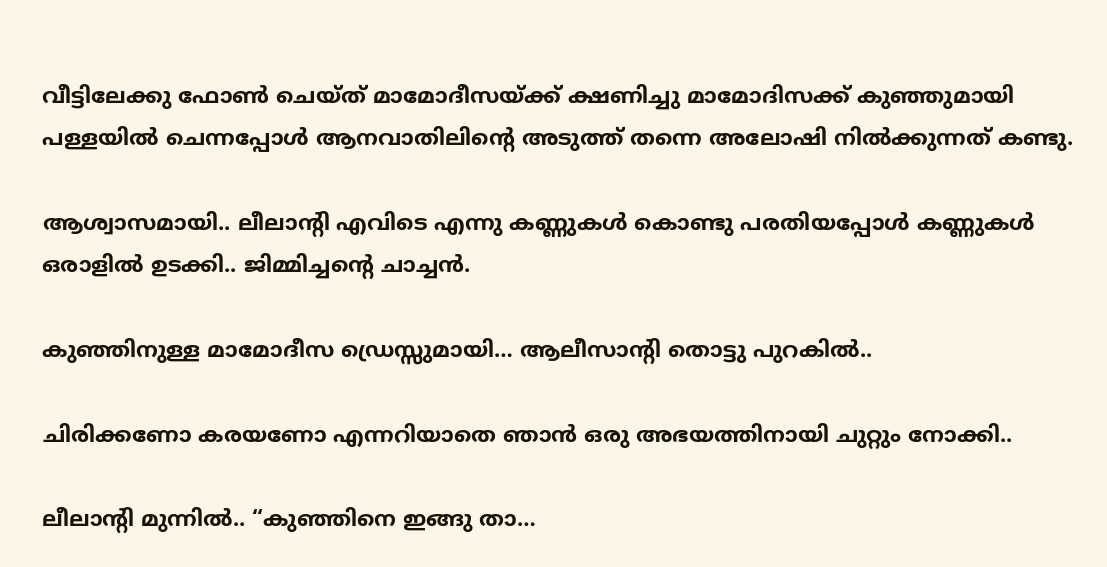വീട്ടിലേക്കു ഫോൺ ചെയ്ത് മാമോദീസയ്ക്ക് ക്ഷണിച്ചു മാമോദിസക്ക് കുഞ്ഞുമായി പള്ളയിൽ ചെന്നപ്പോൾ ആനവാതിലിന്റെ അടുത്ത് തന്നെ അലോഷി നിൽക്കുന്നത് കണ്ടു.

ആശ്വാസമായി.. ലീലാന്റി എവിടെ എന്നു കണ്ണുകൾ കൊണ്ടു പരതിയപ്പോൾ കണ്ണുകൾ ഒരാളിൽ ഉടക്കി.. ജിമ്മിച്ചന്റെ ചാച്ചൻ.

കുഞ്ഞിനുള്ള മാമോദീസ ഡ്രെസ്സുമായി… ആലീസാന്റി തൊട്ടു പുറകിൽ..

ചിരിക്കണോ കരയണോ എന്നറിയാതെ ഞാൻ ഒരു അഭയത്തിനായി ചുറ്റും നോക്കി..

ലീലാന്റി മുന്നിൽ.. “കുഞ്ഞിനെ ഇങ്ങു താ…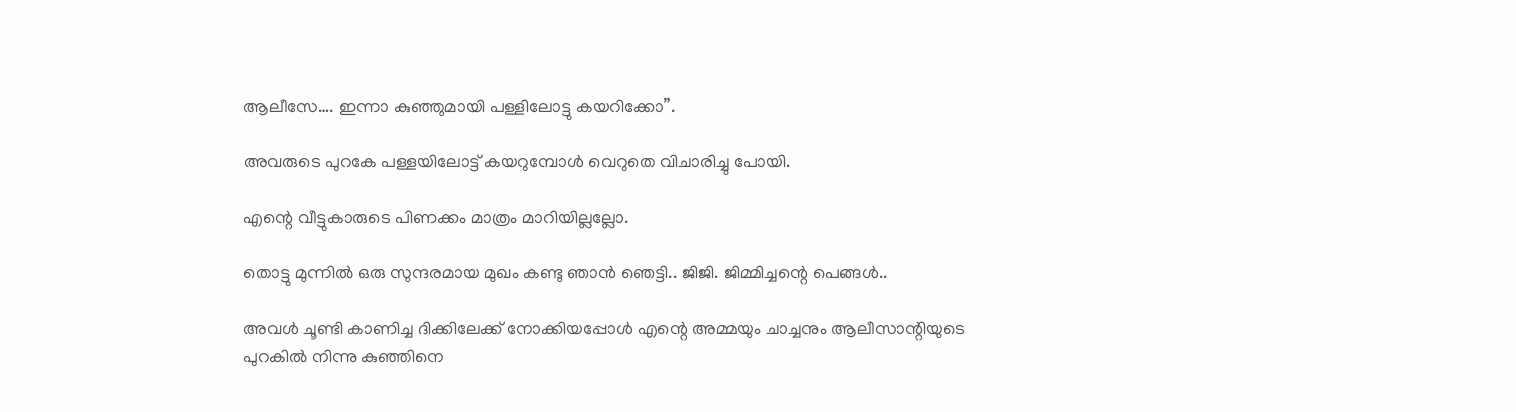ആലീസേ…. ഇന്നാ കുഞ്ഞുമായി പള്ളിലോട്ടു കയറിക്കോ”.

അവരുടെ പുറകേ പള്ളയിലോട്ട് കയറുമ്പോൾ വെറുതെ വിചാരിച്ചു പോയി.

എന്റെ വീട്ടുകാരുടെ പിണക്കം മാത്രം മാറിയില്ലല്ലോ.

തൊട്ടു മുന്നിൽ ഒരു സുന്ദരമായ മുഖം കണ്ടു ഞാൻ ഞെട്ടി.. ജിജി. ജിമ്മിച്ചന്റെ പെങ്ങൾ..

അവൾ ചൂണ്ടി കാണിച്ച ദിക്കിലേക്ക് നോക്കിയപ്പോൾ എന്റെ അമ്മയും ചാച്ചനും ആലീസാന്റിയുടെ പുറകിൽ നിന്നു കുഞ്ഞിനെ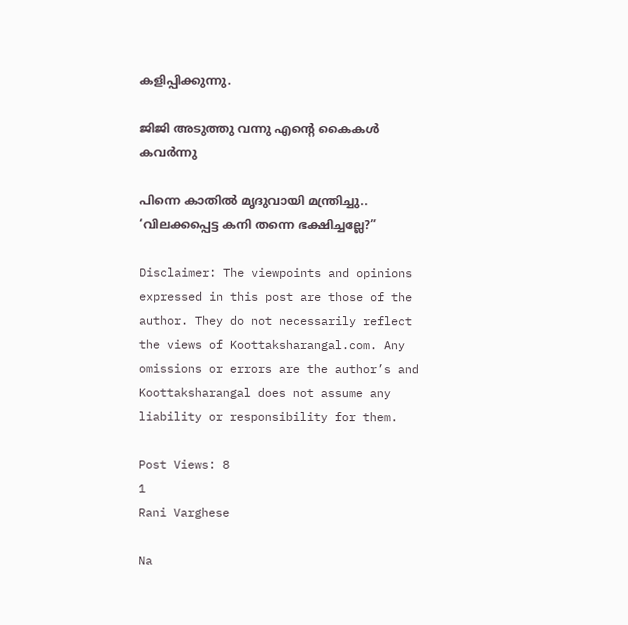കളിപ്പിക്കുന്നു.

ജിജി അടുത്തു വന്നു എന്റെ കൈകൾ കവർന്നു

പിന്നെ കാതിൽ മൃദുവായി മന്ത്രിച്ചു.. ‘വിലക്കപ്പെട്ട കനി തന്നെ ഭക്ഷിച്ചല്ലേ?”

Disclaimer: The viewpoints and opinions expressed in this post are those of the author. They do not necessarily reflect the views of Koottaksharangal.com. Any omissions or errors are the author’s and Koottaksharangal does not assume any liability or responsibility for them.

Post Views: 8
1
Rani Varghese

Na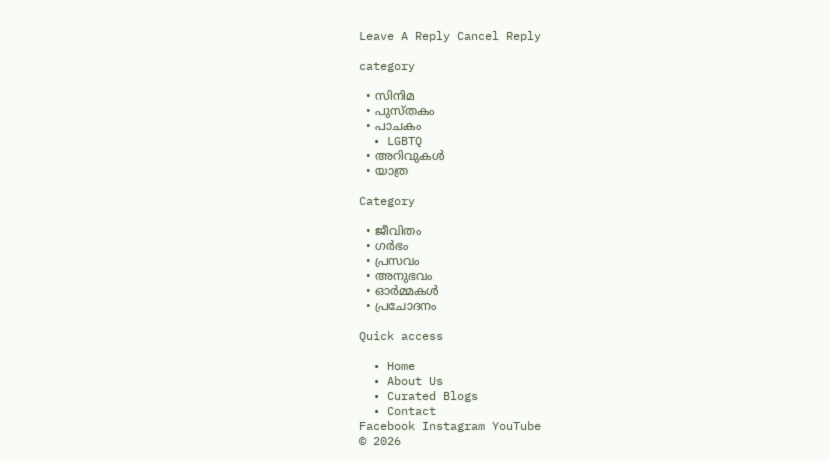Leave A Reply Cancel Reply

category

  • സിനിമ
  • പുസ്‌തകം
  • പാചകം
  • LGBTQ
  • അറിവുകൾ
  • യാത്ര

Category

  • ജീവിതം
  • ഗർഭം
  • പ്രസവം
  • അനുഭവം
  • ഓർമ്മകൾ
  • പ്രചോദനം

Quick access

  • Home
  • About Us
  • Curated Blogs
  • Contact
Facebook Instagram YouTube
© 2026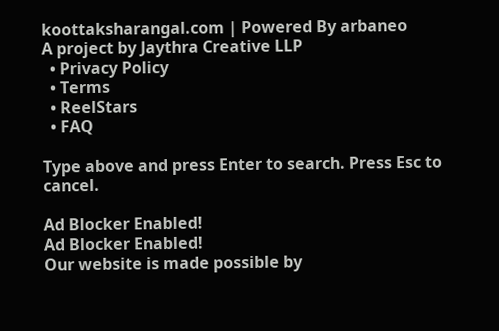koottaksharangal.com | Powered By arbaneo
A project by Jaythra Creative LLP
  • Privacy Policy
  • Terms
  • ReelStars
  • FAQ

Type above and press Enter to search. Press Esc to cancel.

Ad Blocker Enabled!
Ad Blocker Enabled!
Our website is made possible by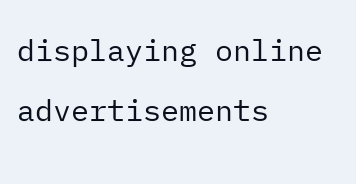displaying online advertisements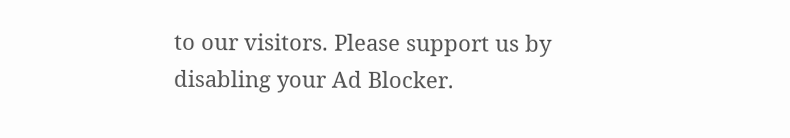to our visitors. Please support us by disabling your Ad Blocker.